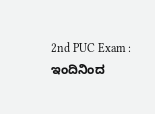2nd PUC Exam : ಇಂದಿನಿಂದ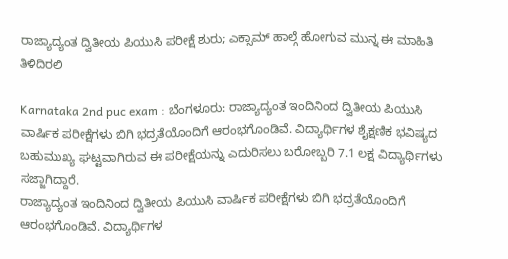ರಾಜ್ಯಾದ್ಯಂತ ದ್ವಿತೀಯ ಪಿಯುಸಿ ಪರೀಕ್ಷೆ ಶುರು; ಎಕ್ಸಾಮ್ ಹಾಲ್ಗೆ ಹೋಗುವ ಮುನ್ನ ಈ ಮಾಹಿತಿ ತಿಳಿದಿರಲಿ

Karnataka 2nd puc exam : ಬೆಂಗಳೂರು: ರಾಜ್ಯಾದ್ಯಂತ ಇಂದಿನಿಂದ ದ್ವಿತೀಯ ಪಿಯುಸಿ ವಾರ್ಷಿಕ ಪರೀಕ್ಷೆಗಳು ಬಿಗಿ ಭದ್ರತೆಯೊಂದಿಗೆ ಆರಂಭಗೊಂಡಿವೆ. ವಿದ್ಯಾರ್ಥಿಗಳ ಶೈಕ್ಷಣಿಕ ಭವಿಷ್ಯದ ಬಹುಮುಖ್ಯ ಘಟ್ಟವಾಗಿರುವ ಈ ಪರೀಕ್ಷೆಯನ್ನು ಎದುರಿಸಲು ಬರೋಬ್ಬರಿ 7.1 ಲಕ್ಷ ವಿದ್ಯಾರ್ಥಿಗಳು ಸಜ್ಜಾಗಿದ್ದಾರೆ.
ರಾಜ್ಯಾದ್ಯಂತ ಇಂದಿನಿಂದ ದ್ವಿತೀಯ ಪಿಯುಸಿ ವಾರ್ಷಿಕ ಪರೀಕ್ಷೆಗಳು ಬಿಗಿ ಭದ್ರತೆಯೊಂದಿಗೆ ಆರಂಭಗೊಂಡಿವೆ. ವಿದ್ಯಾರ್ಥಿಗಳ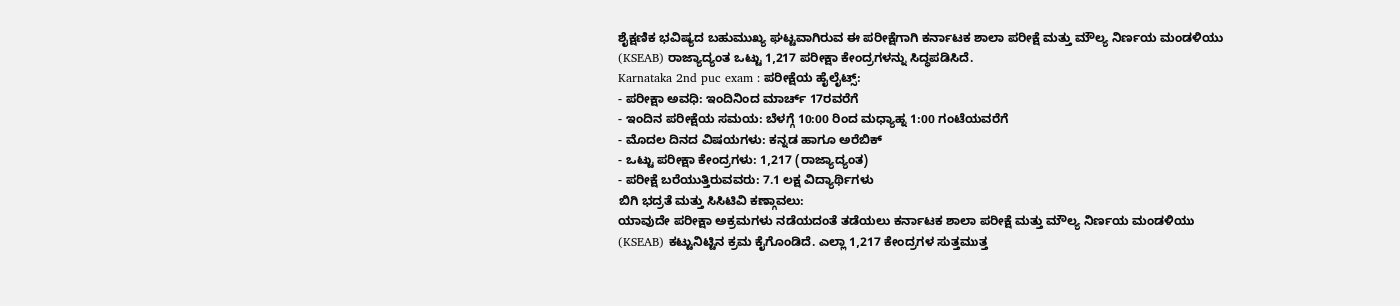ಶೈಕ್ಷಣಿಕ ಭವಿಷ್ಯದ ಬಹುಮುಖ್ಯ ಘಟ್ಟವಾಗಿರುವ ಈ ಪರೀಕ್ಷೆಗಾಗಿ ಕರ್ನಾಟಕ ಶಾಲಾ ಪರೀಕ್ಷೆ ಮತ್ತು ಮೌಲ್ಯ ನಿರ್ಣಯ ಮಂಡಳಿಯು (KSEAB) ರಾಜ್ಯಾದ್ಯಂತ ಒಟ್ಟು 1,217 ಪರೀಕ್ಷಾ ಕೇಂದ್ರಗಳನ್ನು ಸಿದ್ಧಪಡಿಸಿದೆ.
Karnataka 2nd puc exam : ಪರೀಕ್ಷೆಯ ಹೈಲೈಟ್ಸ್:
- ಪರೀಕ್ಷಾ ಅವಧಿ: ಇಂದಿನಿಂದ ಮಾರ್ಚ್ 17ರವರೆಗೆ
- ಇಂದಿನ ಪರೀಕ್ಷೆಯ ಸಮಯ: ಬೆಳಗ್ಗೆ 10:00 ರಿಂದ ಮಧ್ಯಾಹ್ನ 1:00 ಗಂಟೆಯವರೆಗೆ
- ಮೊದಲ ದಿನದ ವಿಷಯಗಳು: ಕನ್ನಡ ಹಾಗೂ ಅರೆಬಿಕ್
- ಒಟ್ಟು ಪರೀಕ್ಷಾ ಕೇಂದ್ರಗಳು: 1,217 (ರಾಜ್ಯಾದ್ಯಂತ)
- ಪರೀಕ್ಷೆ ಬರೆಯುತ್ತಿರುವವರು: 7.1 ಲಕ್ಷ ವಿದ್ಯಾರ್ಥಿಗಳು
ಬಿಗಿ ಭದ್ರತೆ ಮತ್ತು ಸಿಸಿಟಿವಿ ಕಣ್ಗಾವಲು:
ಯಾವುದೇ ಪರೀಕ್ಷಾ ಅಕ್ರಮಗಳು ನಡೆಯದಂತೆ ತಡೆಯಲು ಕರ್ನಾಟಕ ಶಾಲಾ ಪರೀಕ್ಷೆ ಮತ್ತು ಮೌಲ್ಯ ನಿರ್ಣಯ ಮಂಡಳಿಯು (KSEAB) ಕಟ್ಟುನಿಟ್ಟಿನ ಕ್ರಮ ಕೈಗೊಂಡಿದೆ. ಎಲ್ಲಾ 1,217 ಕೇಂದ್ರಗಳ ಸುತ್ತಮುತ್ತ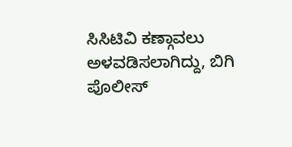ಸಿಸಿಟಿವಿ ಕಣ್ಗಾವಲು ಅಳವಡಿಸಲಾಗಿದ್ದು, ಬಿಗಿ ಪೊಲೀಸ್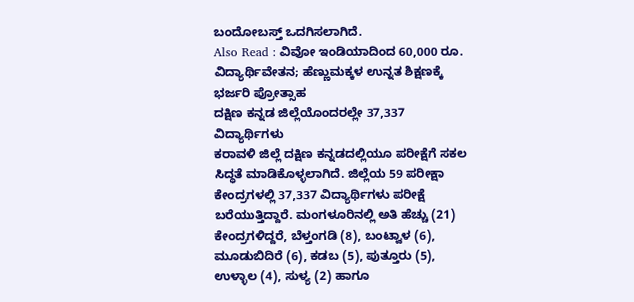ಬಂದೋಬಸ್ತ್ ಒದಗಿಸಲಾಗಿದೆ.
Also Read : ವಿವೋ ಇಂಡಿಯಾದಿಂದ 60,000 ರೂ. ವಿದ್ಯಾರ್ಥಿವೇತನ; ಹೆಣ್ಣುಮಕ್ಕಳ ಉನ್ನತ ಶಿಕ್ಷಣಕ್ಕೆ ಭರ್ಜರಿ ಪ್ರೋತ್ಸಾಹ
ದಕ್ಷಿಣ ಕನ್ನಡ ಜಿಲ್ಲೆಯೊಂದರಲ್ಲೇ 37,337 ವಿದ್ಯಾರ್ಥಿಗಳು
ಕರಾವಳಿ ಜಿಲ್ಲೆ ದಕ್ಷಿಣ ಕನ್ನಡದಲ್ಲಿಯೂ ಪರೀಕ್ಷೆಗೆ ಸಕಲ ಸಿದ್ಧತೆ ಮಾಡಿಕೊಳ್ಳಲಾಗಿದೆ. ಜಿಲ್ಲೆಯ 59 ಪರೀಕ್ಷಾ ಕೇಂದ್ರಗಳಲ್ಲಿ 37,337 ವಿದ್ಯಾರ್ಥಿಗಳು ಪರೀಕ್ಷೆ ಬರೆಯುತ್ತಿದ್ದಾರೆ. ಮಂಗಳೂರಿನಲ್ಲಿ ಅತಿ ಹೆಚ್ಚು (21) ಕೇಂದ್ರಗಳಿದ್ದರೆ, ಬೆಳ್ತಂಗಡಿ (8), ಬಂಟ್ವಾಳ (6), ಮೂಡುಬಿದಿರೆ (6), ಕಡಬ (5), ಪುತ್ತೂರು (5), ಉಳ್ಳಾಲ (4), ಸುಳ್ಯ (2) ಹಾಗೂ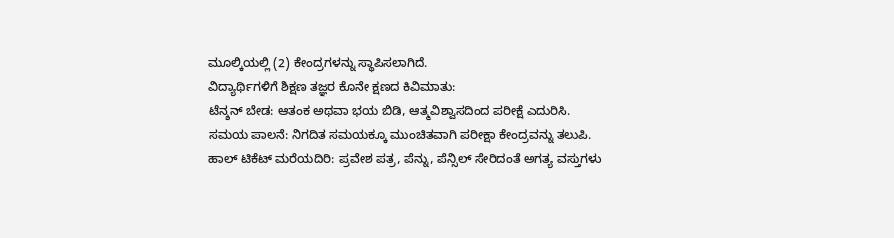ಮೂಲ್ಕಿಯಲ್ಲಿ (2) ಕೇಂದ್ರಗಳನ್ನು ಸ್ಥಾಪಿಸಲಾಗಿದೆ.
ವಿದ್ಯಾರ್ಥಿಗಳಿಗೆ ಶಿಕ್ಷಣ ತಜ್ಞರ ಕೊನೇ ಕ್ಷಣದ ಕಿವಿಮಾತು:
ಟೆನ್ಶನ್ ಬೇಡ: ಆತಂಕ ಅಥವಾ ಭಯ ಬಿಡಿ, ಆತ್ಮವಿಶ್ವಾಸದಿಂದ ಪರೀಕ್ಷೆ ಎದುರಿಸಿ.
ಸಮಯ ಪಾಲನೆ: ನಿಗದಿತ ಸಮಯಕ್ಕೂ ಮುಂಚಿತವಾಗಿ ಪರೀಕ್ಷಾ ಕೇಂದ್ರವನ್ನು ತಲುಪಿ.
ಹಾಲ್ ಟಿಕೆಟ್ ಮರೆಯದಿರಿ: ಪ್ರವೇಶ ಪತ್ರ, ಪೆನ್ನು, ಪೆನ್ಸಿಲ್ ಸೇರಿದಂತೆ ಅಗತ್ಯ ವಸ್ತುಗಳು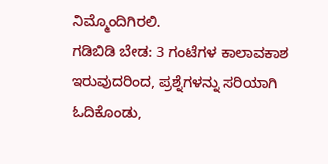ನಿಮ್ಮೊಂದಿಗಿರಲಿ.
ಗಡಿಬಿಡಿ ಬೇಡ: 3 ಗಂಟೆಗಳ ಕಾಲಾವಕಾಶ ಇರುವುದರಿಂದ, ಪ್ರಶ್ನೆಗಳನ್ನು ಸರಿಯಾಗಿ ಓದಿಕೊಂಡು,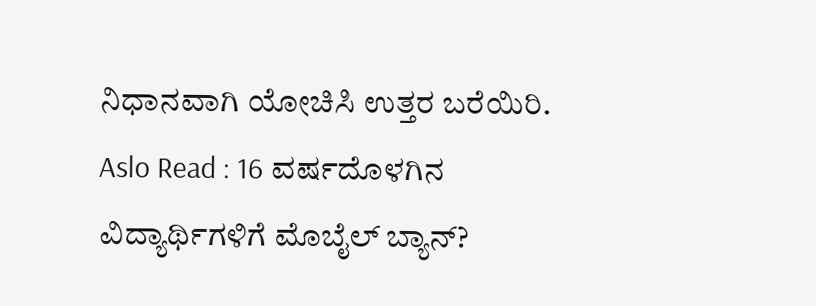ನಿಧಾನವಾಗಿ ಯೋಚಿಸಿ ಉತ್ತರ ಬರೆಯಿರಿ.
Aslo Read : 16 ವರ್ಷದೊಳಗಿನ ವಿದ್ಯಾರ್ಥಿಗಳಿಗೆ ಮೊಬೈಲ್ ಬ್ಯಾನ್?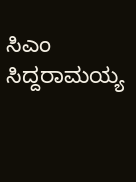ಸಿಎಂ ಸಿದ್ದರಾಮಯ್ಯ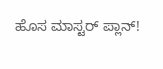ಹೊಸ ಮಾಸ್ಟರ್ ಪ್ಲಾನ್!